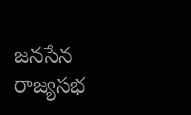జనసేన రాజ్యసభ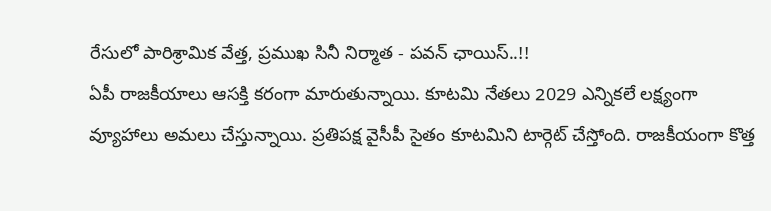రేసులో పారిశ్రామిక వేత్త, ప్రముఖ సినీ నిర్మాత - పవన్ ఛాయిస్..!!
ఏపీ రాజకీయాలు ఆసక్తి కరంగా మారుతున్నాయి. కూటమి నేతలు 2029 ఎన్నికలే లక్ష్యంగా వ్యూహాలు అమలు చేస్తున్నాయి. ప్రతిపక్ష వైసీపీ సైతం కూటమిని టార్గెట్ చేస్తోంది. రాజకీయంగా కొత్త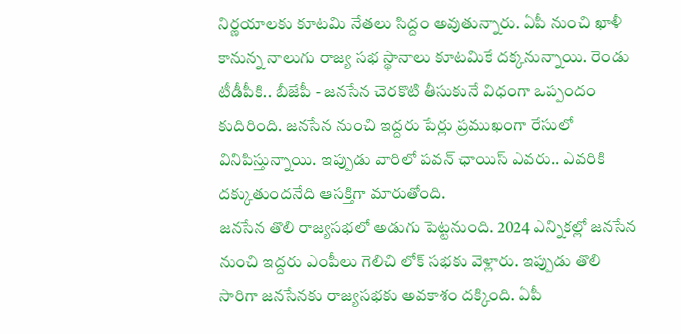నిర్ణయాలకు కూటమి నేతలు సిద్దం అవుతున్నారు. ఏపీ నుంచి ఖాళీ కానున్న నాలుగు రాజ్య సభ స్థానాలు కూటమికే దక్కనున్నాయి. రెండు టీడీపీకి.. బీజేపీ - జనసేన చెరకొటి తీసుకునే విధంగా ఒప్పందం కుదిరింది. జనసేన నుంచి ఇద్దరు పేర్లు ప్రముఖంగా రేసులో వినిపిస్తున్నాయి. ఇప్పుడు వారిలో పవన్ ఛాయిస్ ఎవరు.. ఎవరికి దక్కుతుందనేది ఆసక్తిగా మారుతోంది.
జనసేన తొలి రాజ్యసభలో అడుగు పెట్టనుంది. 2024 ఎన్నికల్లో జనసేన నుంచి ఇద్దరు ఎంపీలు గెలిచి లోక్ సభకు వెళ్లారు. ఇప్పుడు తొలి సారిగా జనసేనకు రాజ్యసభకు అవకాశం దక్కింది. ఏపీ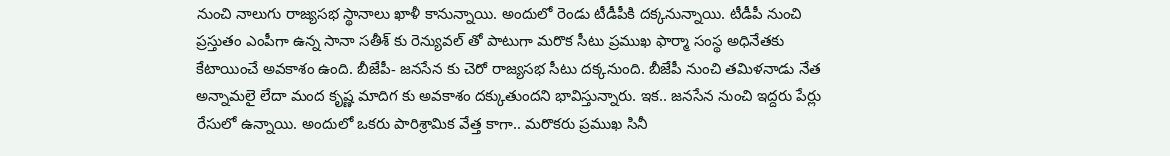నుంచి నాలుగు రాజ్యసభ స్థానాలు ఖాళీ కానున్నాయి. అందులో రెండు టీడీపీకి దక్కనున్నాయి. టీడీపీ నుంచి ప్రస్తుతం ఎంపీగా ఉన్న సానా సతీశ్ కు రెన్యువల్ తో పాటుగా మరొక సీటు ప్రముఖ ఫార్మా సంస్థ అధినేతకు కేటాయించే అవకాశం ఉంది. బీజేపీ- జనసేన కు చెరో రాజ్యసభ సీటు దక్కనుంది. బీజేపీ నుంచి తమిళనాడు నేత అన్నామలై లేదా మంద కృష్ణ మాదిగ కు అవకాశం దక్కుతుందని భావిస్తున్నారు. ఇక.. జనసేన నుంచి ఇద్దరు పేర్లు రేసులో ఉన్నాయి. అందులో ఒకరు పారిశ్రామిక వేత్త కాగా.. మరొకరు ప్రముఖ సినీ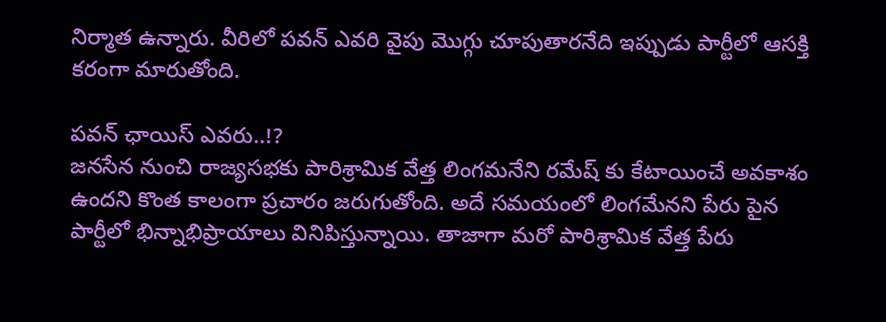నిర్మాత ఉన్నారు. వీరిలో పవన్ ఎవరి వైపు మొగ్గు చూపుతారనేది ఇప్పుడు పార్టీలో ఆసక్తి కరంగా మారుతోంది.

పవన్ ఛాయిస్ ఎవరు..!?
జనసేన నుంచి రాజ్యసభకు పారిశ్రామిక వేత్త లింగమనేని రమేష్ కు కేటాయించే అవకాశం ఉందని కొంత కాలంగా ప్రచారం జరుగుతోంది. అదే సమయంలో లింగమేనని పేరు పైన పార్టీలో భిన్నాభిప్రాయాలు వినిపిస్తున్నాయి. తాజాగా మరో పారిశ్రామిక వేత్త పేరు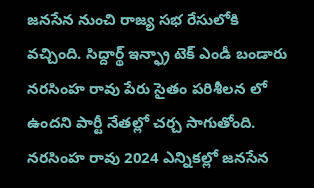జనసేన నుంచి రాజ్య సభ రేసులోకి వచ్చింది. సిద్దార్థ్ ఇన్ఫ్రా టెక్ ఎండీ బండారు నరసింహ రావు పేరు సైతం పరిశీలన లో ఉందని పార్టీ నేతల్లో చర్చ సాగుతోంది. నరసింహ రావు 2024 ఎన్నికల్లో జనసేన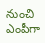నుంచి ఎంపీగా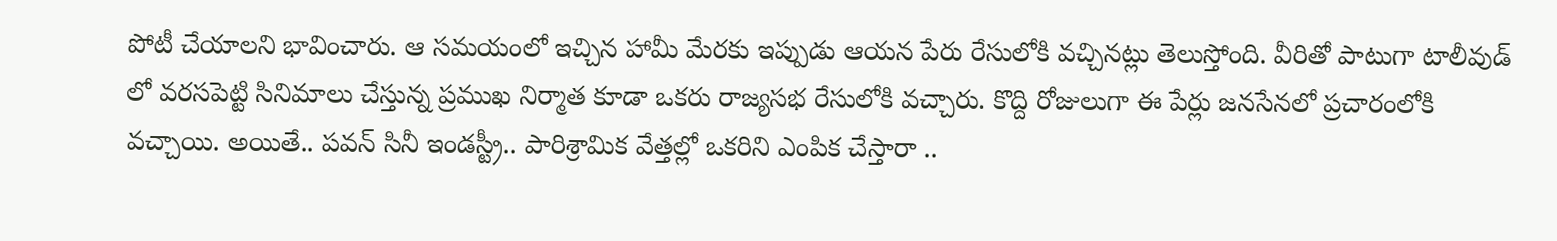పోటీ చేయాలని భావించారు. ఆ సమయంలో ఇచ్చిన హామీ మేరకు ఇప్పుడు ఆయన పేరు రేసులోకి వచ్చినట్లు తెలుస్తోంది. వీరితో పాటుగా టాలీవుడ్ లో వరసపెట్టి సినిమాలు చేస్తున్న ప్రముఖ నిర్మాత కూడా ఒకరు రాజ్యసభ రేసులోకి వచ్చారు. కొద్ది రోజులుగా ఈ పేర్లు జనసేనలో ప్రచారంలోకి వచ్చాయి. అయితే.. పవన్ సినీ ఇండస్ట్రీ.. పారిశ్రామిక వేత్తల్లో ఒకరిని ఎంపిక చేస్తారా ..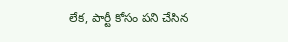లేక, పార్టీ కోసం పని చేసిన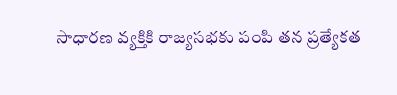సాధారణ వ్యక్తికి రాజ్యసభకు పంపి తన ప్రత్యేకత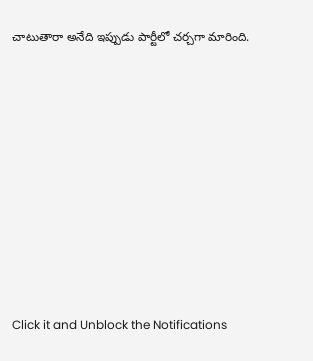చాటుతారా అనేది ఇప్పుడు పార్టీలో చర్చగా మారింది.













Click it and Unblock the Notifications